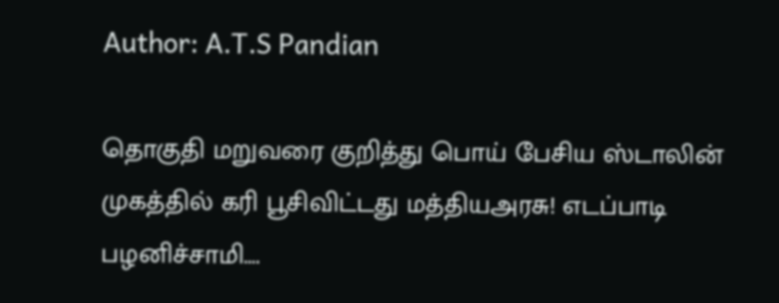Author: A.T.S Pandian

தொகுதி மறுவரை குறித்து பொய் பேசிய ஸ்டாலின் முகத்தில் கரி பூசிவிட்டது மத்தியஅரசு! எடப்பாடி பழனிச்சாமி….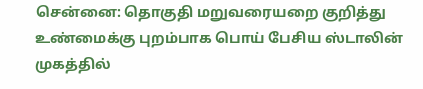சென்னை: தொகுதி மறுவரையறை குறித்து உண்மைக்கு புறம்பாக பொய் பேசிய ஸ்டாலின் முகத்தில்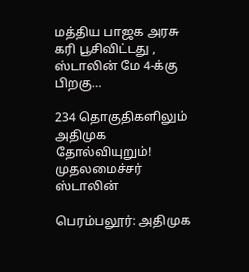மத்திய பாஜக அரசு கரி பூசிவிட்டது , ஸ்டாலின் மே 4-க்கு பிறகு…

234 தொகுதிகளிலும் அதிமுக தோல்வியுறும்! முதலமைச்சர் ஸ்டாலின்

பெரம்பலூர்: அதிமுக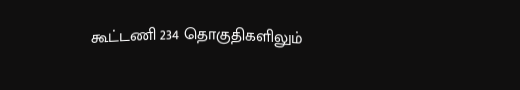கூட்டணி 234 தொகுதிகளிலும்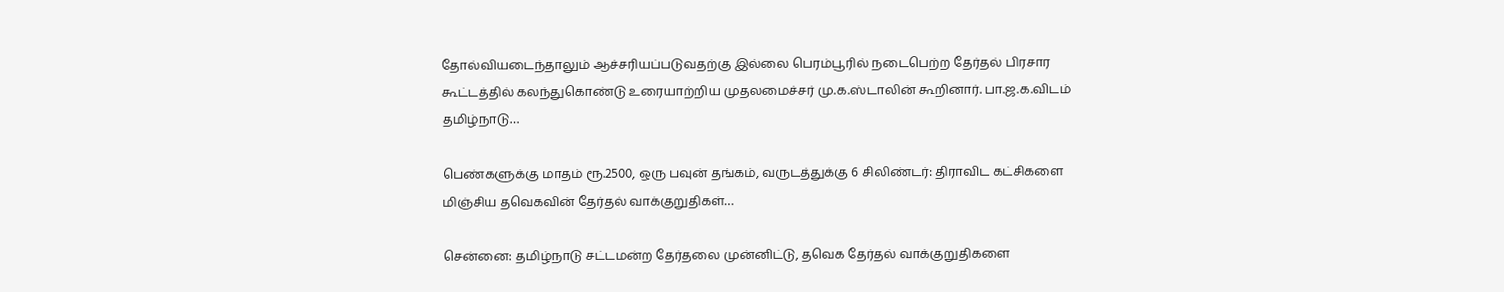தோல்வியடைந்தாலும் ஆச்சரியப்படுவதற்கு இல்லை பெரம்பூரில் நடைபெற்ற தேர்தல் பிரசார கூட்டத்தில் கலந்துகொண்டு உரையாற்றிய முதலமைச்சர் மு.க.ஸ்டாலின் கூறினார். பா.ஜ.க.விடம் தமிழ்நாடு…

பெண்களுக்கு மாதம் ரூ.2500, ஒரு பவுன் தங்கம், வருடத்துக்கு 6 சிலிண்டர்: திராவிட கட்சிகளை மிஞ்சிய தவெகவின் தேர்தல் வாக்குறுதிகள்…

சென்னை: தமிழ்நாடு சட்டமன்ற தேர்தலை முன்னிட்டு, தவெக தேர்தல் வாக்குறுதிகளை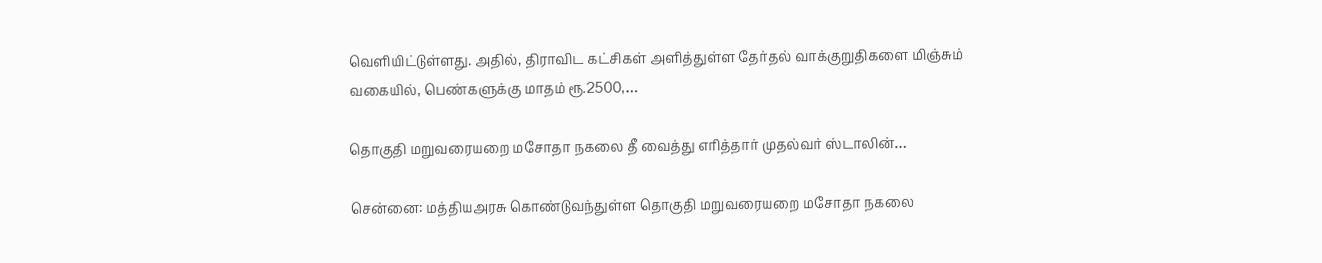வெளியிட்டுள்ளது. அதில், திராவிட கட்சிகள் அளித்துள்ள தேர்தல் வாக்குறுதிகளை மிஞ்சும் வகையில், பெண்களுக்கு மாதம் ரூ.2500,…

தொகுதி மறுவரையறை மசோதா நகலை தீ வைத்து எரித்தார் முதல்வர் ஸ்டாலின்…

சென்னை: மத்தியஅரசு கொண்டுவந்துள்ள தொகுதி மறுவரையறை மசோதா நகலை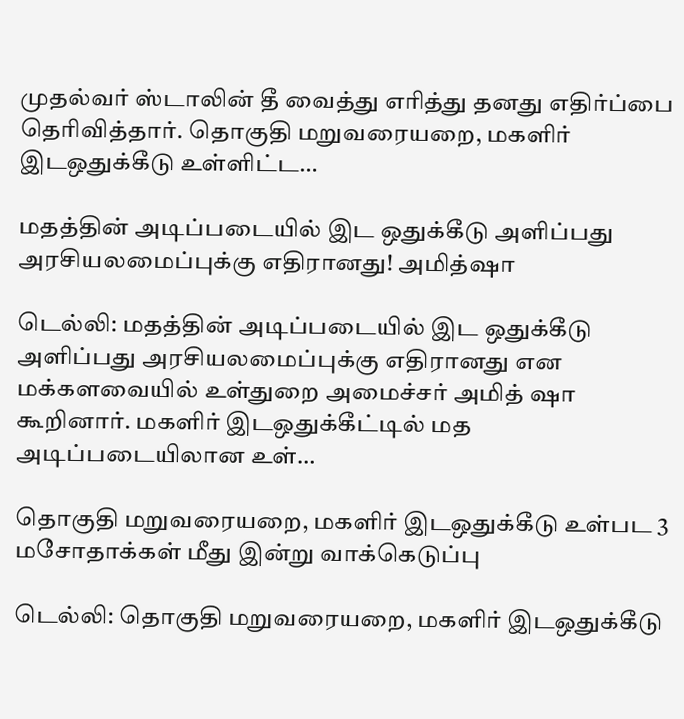முதல்வர் ஸ்டாலின் தீ வைத்து எரித்து தனது எதிர்ப்பை தெரிவித்தார். தொகுதி மறுவரையறை, மகளிர் இடஒதுக்கீடு உள்ளிட்ட…

மதத்தின் அடிப்படையில் இட ஒதுக்கீடு அளிப்பது அரசியலமைப்புக்கு எதிரானது! அமித்ஷா

டெல்லி: மதத்தின் அடிப்படையில் இட ஒதுக்கீடு அளிப்பது அரசியலமைப்புக்கு எதிரானது என மக்களவையில் உள்துறை அமைச்சர் அமித் ஷா கூறினார். மகளிர் இடஒதுக்கீட்டில் மத அடிப்படையிலான உள்…

தொகுதி மறுவரையறை, மகளிர் இடஒதுக்கீடு உள்பட 3 மசோதாக்கள் மீது இன்று வாக்கெடுப்பு

டெல்லி: தொகுதி மறுவரையறை, மகளிர் இடஒதுக்கீடு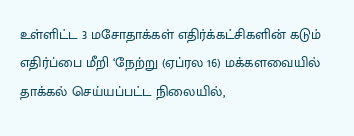உள்ளிட்ட 3 மசோதாக்கள் எதிர்க்கட்சிகளின் கடும் எதிர்ப்பை மீறி ‘நேற்று (ஏப்ரல 16) மக்களவையில் தாக்கல் செய்யப்பட்ட நிலையில்,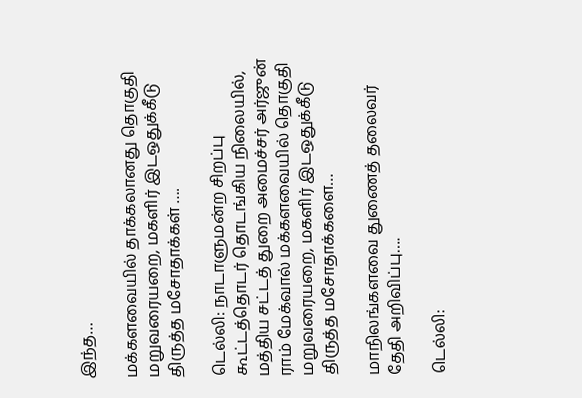இந்த…

மக்களவையில் தாக்கலானது தொகுதி மறுவரையறை, மகளிர் இடஒதுக்கீடு திருத்த மசோதாக்கள் ….

டெல்லி: நாடாளுமன்ற சிறப்பு கூட்டத்தொடர் தொடங்கிய நிலையில், மத்திய சட்டத் துறை அமைச்சர் அர்ஜுன் ராம் மேக்வால் மக்களவையில் தொகுதி மறுவரையறை, மகளிர் இடஒதுக்கீடு திருத்த மசோதாக்களை…

மாநிலங்களவை துணைத் தலைவர் தேதி அறிவிப்பு….

டெல்லி: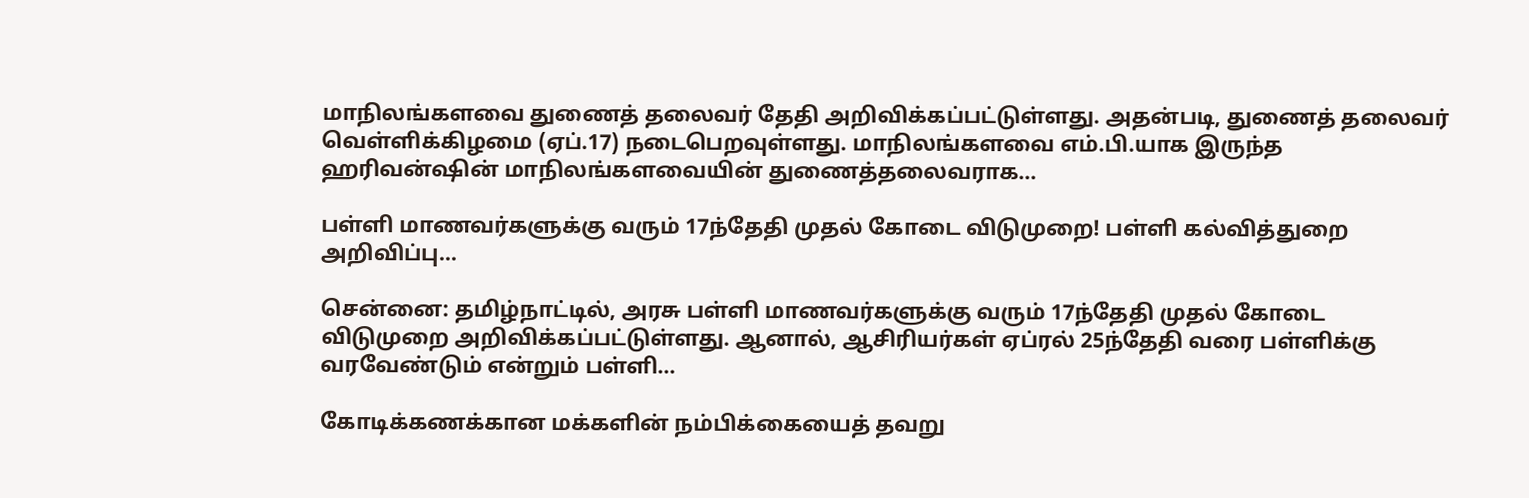மாநிலங்களவை துணைத் தலைவர் தேதி அறிவிக்கப்பட்டுள்ளது. அதன்படி, துணைத் தலைவர் வெள்ளிக்கிழமை (ஏப்.17) நடைபெறவுள்ளது. மாநிலங்களவை எம்.பி.யாக இருந்த ஹரிவன்ஷின் மாநிலங்களவையின் துணைத்தலைவராக…

பள்ளி மாணவர்களுக்கு வரும் 17ந்தேதி முதல் கோடை விடுமுறை! பள்ளி கல்வித்துறை அறிவிப்பு…

சென்னை: தமிழ்நாட்டில், அரசு பள்ளி மாணவர்களுக்கு வரும் 17ந்தேதி முதல் கோடை விடுமுறை அறிவிக்கப்பட்டுள்ளது. ஆனால், ஆசிரியர்கள் ஏப்ரல் 25ந்தேதி வரை பள்ளிக்கு வரவேண்டும் என்றும் பள்ளி…

கோடிக்கணக்கான மக்களின் நம்பிக்கையைத் தவறு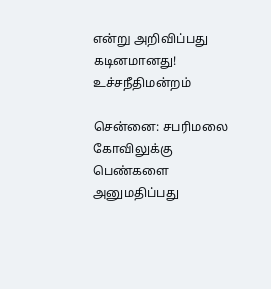என்று அறிவிப்பது கடினமானது! உச்சநீதிமன்றம்

சென்னை: சபரிமலை கோவிலுக்கு பெண்களை அனுமதிப்பது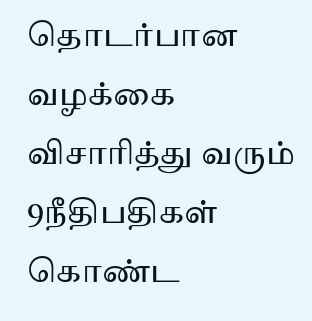தொடர்பான வழக்கை விசாரித்து வரும் 9நீதிபதிகள் கொண்ட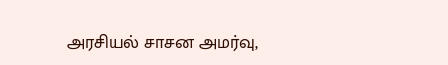அரசியல் சாசன அமர்வு,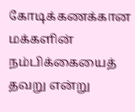கோடிக்கணக்கான மக்களின் நம்பிக்கையைத் தவறு என்று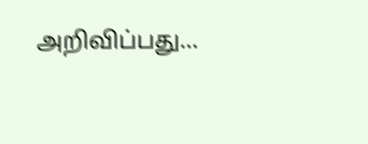அறிவிப்பது…